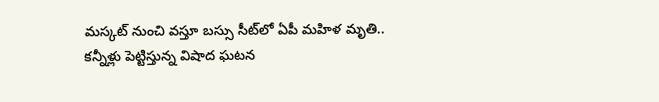మస్కట్ నుంచి వస్తూ బస్సు సీట్‌లో ఏపీ మహిళ మృతి.. కన్నీళ్లు పెట్టిస్తున్న విషాద ఘటన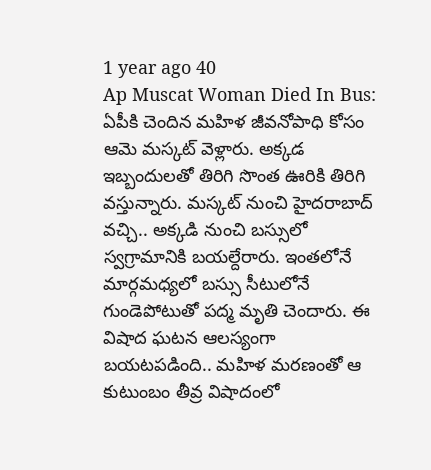1 year ago 40
Ap Muscat Woman Died In Bus: ఏపీకి చెందిన మహిళ జీవనోపాధి కోసం ఆమె మస్కట్‌ వెళ్లారు. అక్కడ ఇబ్బందులతో తిరిగి సొంత ఊరికి తిరిగి వస్తున్నారు. మస్కట్ నుంచి హైదరాబాద్ వచ్చి.. అక్కడి నుంచి బస్సులో స్వగ్రామానికి బయల్దేరారు. ఇంతలోనే మార్గమధ్యలో బస్సు సీటులోనే గుండెపోటుతో పద్మ మృతి చెందారు. ఈ విషాద ఘటన ఆలస్యంగా బయటపడింది.. మహిళ మరణంతో ఆ కుటుంబం తీవ్ర విషాదంలో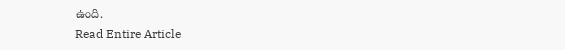ఉంది.
Read Entire Article